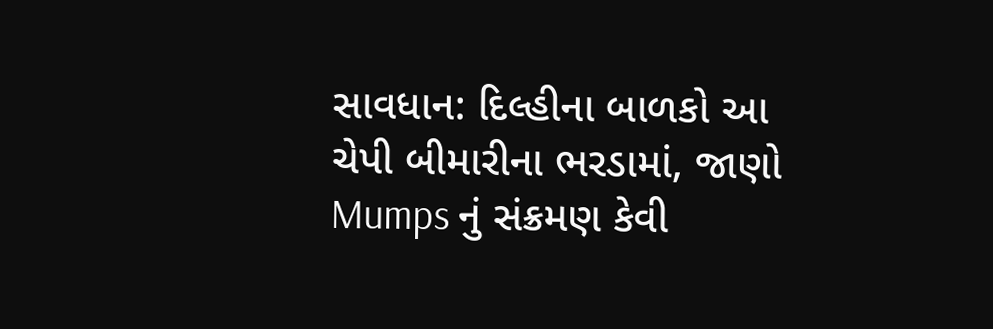સાવધાન: દિલ્હીના બાળકો આ ચેપી બીમારીના ભરડામાં, જાણો Mumps નું સંક્રમણ કેવી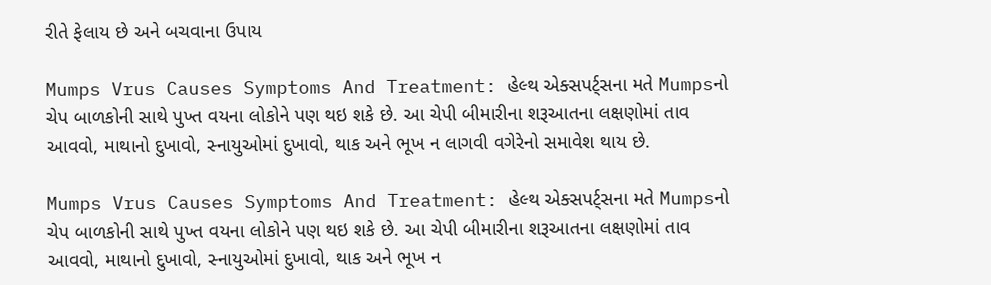રીતે ફેલાય છે અને બચવાના ઉપાય

Mumps Vrus Causes Symptoms And Treatment: હેલ્થ એક્સપર્ટ્સના મતે Mumpsનો ચેપ બાળકોની સાથે પુખ્ત વયના લોકોને પણ થઇ શકે છે. આ ચેપી બીમારીના શરૂઆતના લક્ષણોમાં તાવ આવવો, માથાનો દુખાવો, સ્નાયુઓમાં દુખાવો, થાક અને ભૂખ ન લાગવી વગેરેનો સમાવેશ થાય છે.

Mumps Vrus Causes Symptoms And Treatment: હેલ્થ એક્સપર્ટ્સના મતે Mumpsનો ચેપ બાળકોની સાથે પુખ્ત વયના લોકોને પણ થઇ શકે છે. આ ચેપી બીમારીના શરૂઆતના લક્ષણોમાં તાવ આવવો, માથાનો દુખાવો, સ્નાયુઓમાં દુખાવો, થાક અને ભૂખ ન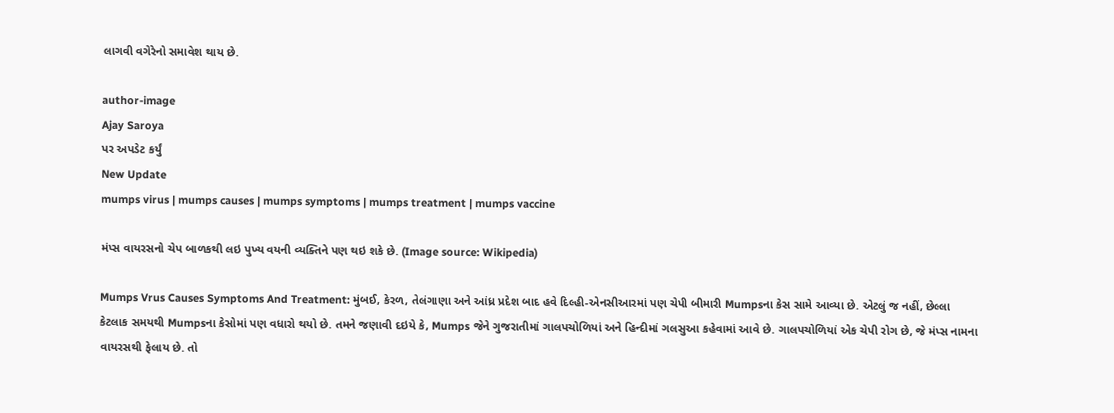લાગવી વગેરેનો સમાવેશ થાય છે.

author-image
Ajay Saroya
પર અપડેટ કર્યું
New Update
mumps virus | mumps causes | mumps symptoms | mumps treatment | mumps vaccine

મંપ્સ વાયરસનો ચેપ બાળકથી લઇ પુખ્ય વયની વ્યક્તિને પણ થઇ શકે છે. (Image source: Wikipedia)

Mumps Vrus Causes Symptoms And Treatment: મુંબઈ, કેરળ, તેલંગાણા અને આંધ્ર પ્રદેશ બાદ હવે દિલ્હી-એનસીઆરમાં પણ ચેપી બીમારી Mumpsના કેસ સામે આવ્યા છે. એટલું જ નહીં, છેલ્લા કેટલાક સમયથી Mumpsના કેસોમાં પણ વધારો થયો છે. તમને જણાવી દઇયે કે, Mumps જેને ગુજરાતીમાં ગાલપચોળિયાં અને હિન્દીમાં ગલસુઆ કહેવામાં આવે છે. ગાલપચોળિયાં એક ચેપી રોગ છે, જે મંપ્સ નામના વાયરસથી ફેલાય છે. તો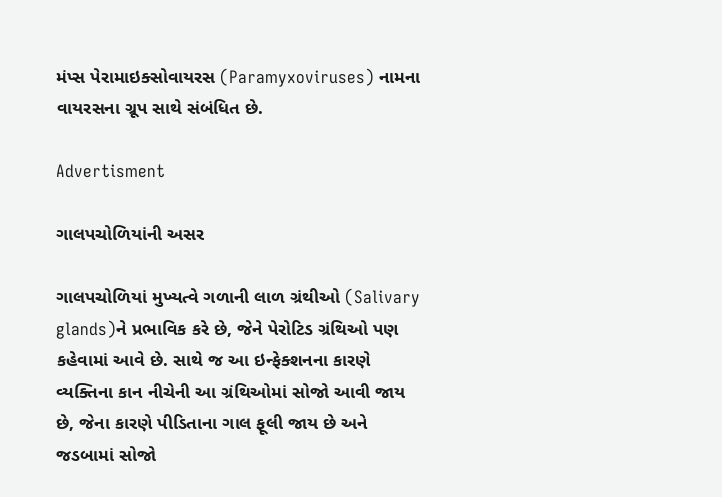મંપ્સ પેરામાઇક્સોવાયરસ (Paramyxoviruses) નામના વાયરસના ગ્રૂપ સાથે સંબંધિત છે.

Advertisment

ગાલપચોળિયાંની અસર

ગાલપચોળિયાં મુખ્યત્વે ગળાની લાળ ગ્રંથીઓ (Salivary glands)ને પ્રભાવિક કરે છે, જેને પેરોટિડ ગ્રંથિઓ પણ કહેવામાં આવે છે. સાથે જ આ ઇન્ફેક્શનના કારણે વ્યક્તિના કાન નીચેની આ ગ્રંથિઓમાં સોજો આવી જાય છે, જેના કારણે પીડિતાના ગાલ ફૂલી જાય છે અને જડબામાં સોજો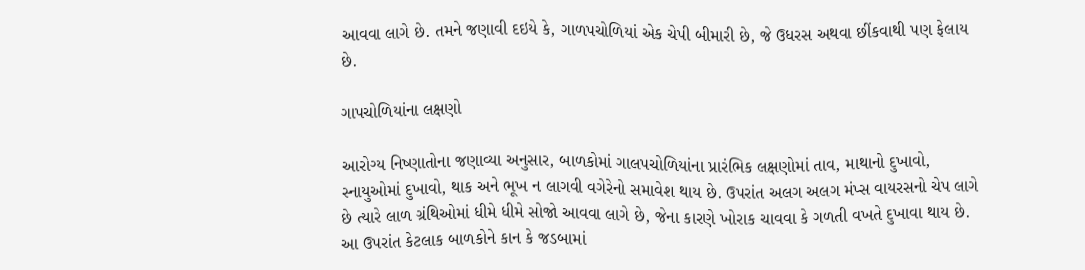આવવા લાગે છે. તમને જણાવી દઇયે કે, ગાળપચોળિયાં એક ચેપી બીમારી છે, જે ઉધરસ અથવા છીંકવાથી પણ ફેલાય છે.

ગાપચોળિયાંના લક્ષણો

આરોગ્ય નિષ્ણાતોના જણાવ્યા અનુસાર, બાળકોમાં ગાલપચોળિયાંના પ્રારંભિક લક્ષણોમાં તાવ, માથાનો દુખાવો, સ્નાયુઓમાં દુખાવો, થાક અને ભૂખ ન લાગવી વગેરેનો સમાવેશ થાય છે. ઉપરાંત અલગ અલગ મંપ્સ વાયરસનો ચેપ લાગે છે ત્યારે લાળ ગ્રંથિઓમાં ધીમે ધીમે સોજો આવવા લાગે છે, જેના કારણે ખોરાક ચાવવા કે ગળતી વખતે દુખાવા થાય છે. આ ઉપરાંત કેટલાક બાળકોને કાન કે જડબામાં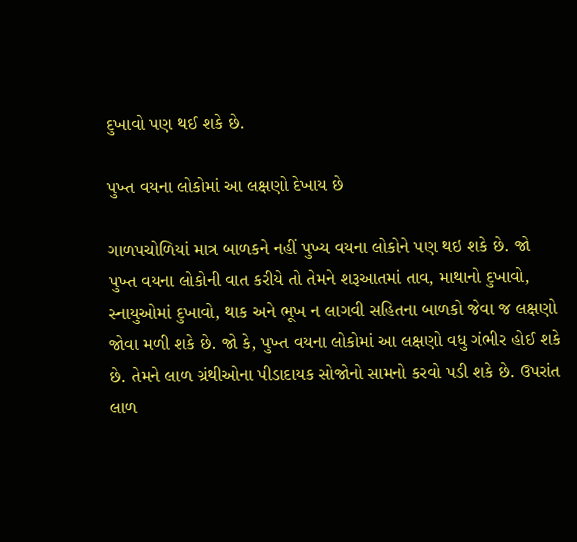દુખાવો પણ થઈ શકે છે.

પુખ્ત વયના લોકોમાં આ લક્ષણો દેખાય છે

ગાળપચોળિયાં માત્ર બાળકને નહીં પુખ્ય વયના લોકોને પણ થઇ શકે છે. જો પુખ્ત વયના લોકોની વાત કરીયે તો તેમને શરૂઆતમાં તાવ, માથાનો દુખાવો, સ્નાયુઓમાં દુખાવો, થાક અને ભૂખ ન લાગવી સહિતના બાળકો જેવા જ લક્ષણો જોવા મળી શકે છે. જો કે, પુખ્ત વયના લોકોમાં આ લક્ષણો વધુ ગંભીર હોઈ શકે છે. તેમને લાળ ગ્રંથીઓના પીડાદાયક સોજોનો સામનો કરવો પડી શકે છે. ઉપરાંત લાળ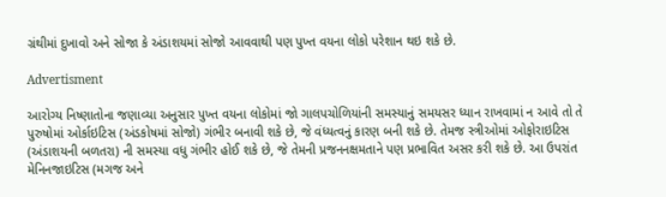ગ્રંથીમાં દુખાવો અને સોજા કે અંડાશયમાં સોજો આવવાથી પણ પુખ્ત વયના લોકો પરેશાન થઇ શકે છે.

Advertisment

આરોગ્ય નિષ્ણાતોના જણાવ્યા અનુસાર પુખ્ત વયના લોકોમાં જો ગાલપચોળિયાંની સમસ્યાનું સમયસર ધ્યાન રાખવામાં ન આવે તો તે પુરુષોમાં ઓર્કાઇટિસ (અંડકોષમાં સોજો) ગંભીર બનાવી શકે છે, જે વંધ્યત્વનું કારણ બની શકે છે. તેમજ સ્ત્રીઓમાં ઓફોરાઇટિસ (અંડાશયની બળતરા) ની સમસ્યા વધુ ગંભીર હોઈ શકે છે, જે તેમની પ્રજનનક્ષમતાને પણ પ્રભાવિત અસર કરી શકે છે. આ ઉપરાંત મેનિનજાઇટિસ (મગજ અને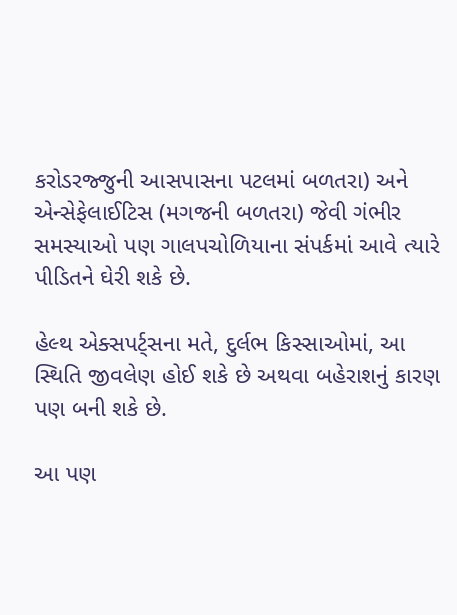કરોડરજ્જુની આસપાસના પટલમાં બળતરા) અને એન્સેફેલાઈટિસ (મગજની બળતરા) જેવી ગંભીર સમસ્યાઓ પણ ગાલપચોળિયાના સંપર્કમાં આવે ત્યારે પીડિતને ઘેરી શકે છે.

હેલ્થ એક્સપર્ટ્સના મતે, દુર્લભ કિસ્સાઓમાં, આ સ્થિતિ જીવલેણ હોઈ શકે છે અથવા બહેરાશનું કારણ પણ બની શકે છે.

આ પણ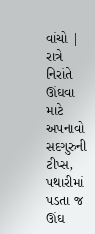વાંચો | રાત્રે નિરાંતે ઊંઘવા માટે અપનાવો સદગુરુની ટીપ્સ, પથારીમાં પડતા જ ઊંઘ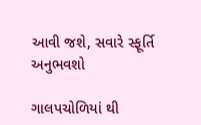આવી જશે, સવારે સ્ફૂર્તિ અનુભવશો

ગાલપચોળિયાં થી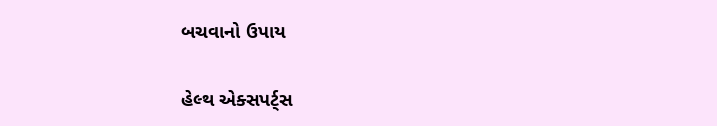બચવાનો ઉપાય

હેલ્થ એક્સપર્ટ્સ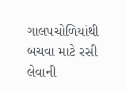ગાલપચોળિયાંથી બચવા માટે રસી લેવાની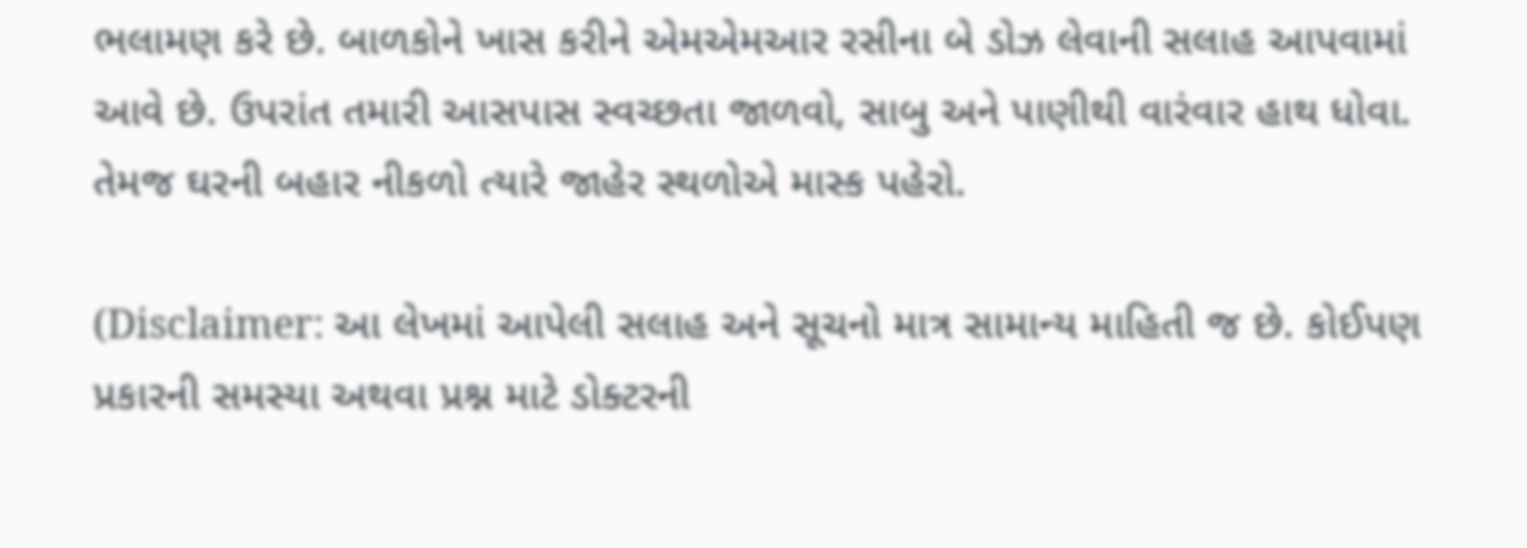ભલામણ કરે છે. બાળકોને ખાસ કરીને એમએમઆર રસીના બે ડોઝ લેવાની સલાહ આપવામાં આવે છે. ઉપરાંત તમારી આસપાસ સ્વચ્છતા જાળવો, સાબુ અને પાણીથી વારંવાર હાથ ધોવા. તેમજ ઘરની બહાર નીકળો ત્યારે જાહેર સ્થળોએ માસ્ક પહેરો.

(Disclaimer: આ લેખમાં આપેલી સલાહ અને સૂચનો માત્ર સામાન્ય માહિતી જ છે. કોઈપણ પ્રકારની સમસ્યા અથવા પ્રશ્ન માટે ડોક્ટરની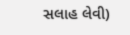સલાહ લેવી)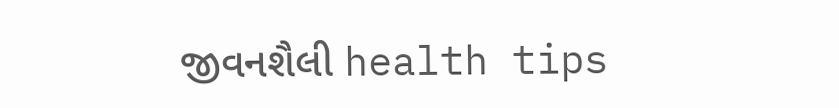જીવનશૈલી health tips